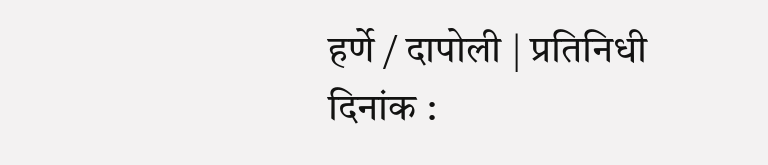हर्णे / दापोली | प्रतिनिधी
दिनांक :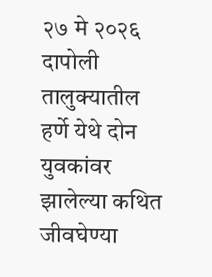२७ मे २०२६
दापोली तालुक्यातील हर्णे येथे दोन युवकांवर झालेल्या कथित जीवघेण्या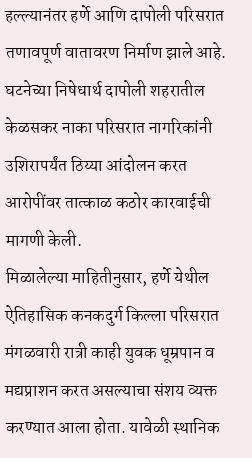हल्ल्यानंतर हर्णे आणि दापोली परिसरात तणावपूर्ण वातावरण निर्माण झाले आहे. घटनेच्या निषेधार्थ दापोली शहरातील केळसकर नाका परिसरात नागरिकांनी उशिरापर्यंत ठिय्या आंदोलन करत आरोपींवर तात्काळ कठोर कारवाईची मागणी केली.
मिळालेल्या माहितीनुसार, हर्णे येथील ऐतिहासिक कनकदुर्ग किल्ला परिसरात मंगळवारी रात्री काही युवक धूम्रपान व मद्यप्राशन करत असल्याचा संशय व्यक्त करण्यात आला होता. यावेळी स्थानिक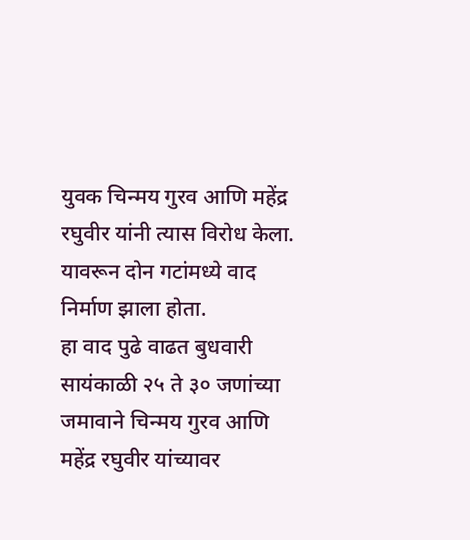युवक चिन्मय गुरव आणि महेंद्र रघुवीर यांनी त्यास विरोध केला. यावरून दोन गटांमध्ये वाद निर्माण झाला होता.
हा वाद पुढे वाढत बुधवारी सायंकाळी २५ ते ३० जणांच्या जमावाने चिन्मय गुरव आणि महेंद्र रघुवीर यांच्यावर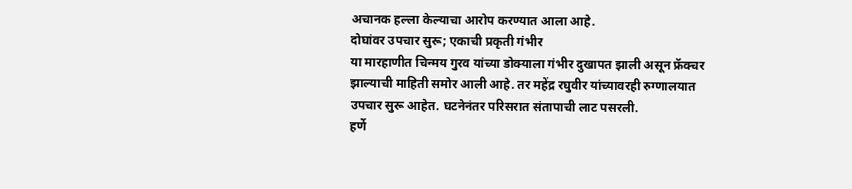अचानक हल्ला केल्याचा आरोप करण्यात आला आहे.
दोघांवर उपचार सुरू; एकाची प्रकृती गंभीर
या मारहाणीत चिन्मय गुरव यांच्या डोक्याला गंभीर दुखापत झाली असून फ्रॅक्चर झाल्याची माहिती समोर आली आहे. तर महेंद्र रघुवीर यांच्यावरही रुग्णालयात उपचार सुरू आहेत. घटनेनंतर परिसरात संतापाची लाट पसरली.
हर्णे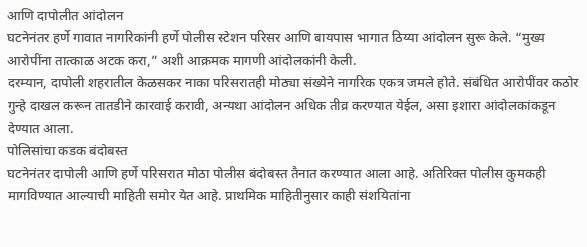आणि दापोलीत आंदोलन
घटनेनंतर हर्णे गावात नागरिकांनी हर्णे पोलीस स्टेशन परिसर आणि बायपास भागात ठिय्या आंदोलन सुरू केले. “मुख्य आरोपींना तात्काळ अटक करा,” अशी आक्रमक मागणी आंदोलकांनी केली.
दरम्यान, दापोली शहरातील केळसकर नाका परिसरातही मोठ्या संख्येने नागरिक एकत्र जमले होते. संबंधित आरोपींवर कठोर गुन्हे दाखल करून तातडीने कारवाई करावी, अन्यथा आंदोलन अधिक तीव्र करण्यात येईल, असा इशारा आंदोलकांकडून देण्यात आला.
पोलिसांचा कडक बंदोबस्त
घटनेनंतर दापोली आणि हर्णे परिसरात मोठा पोलीस बंदोबस्त तैनात करण्यात आला आहे. अतिरिक्त पोलीस कुमकही मागविण्यात आल्याची माहिती समोर येत आहे. प्राथमिक माहितीनुसार काही संशयितांना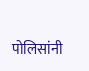पोलिसांनी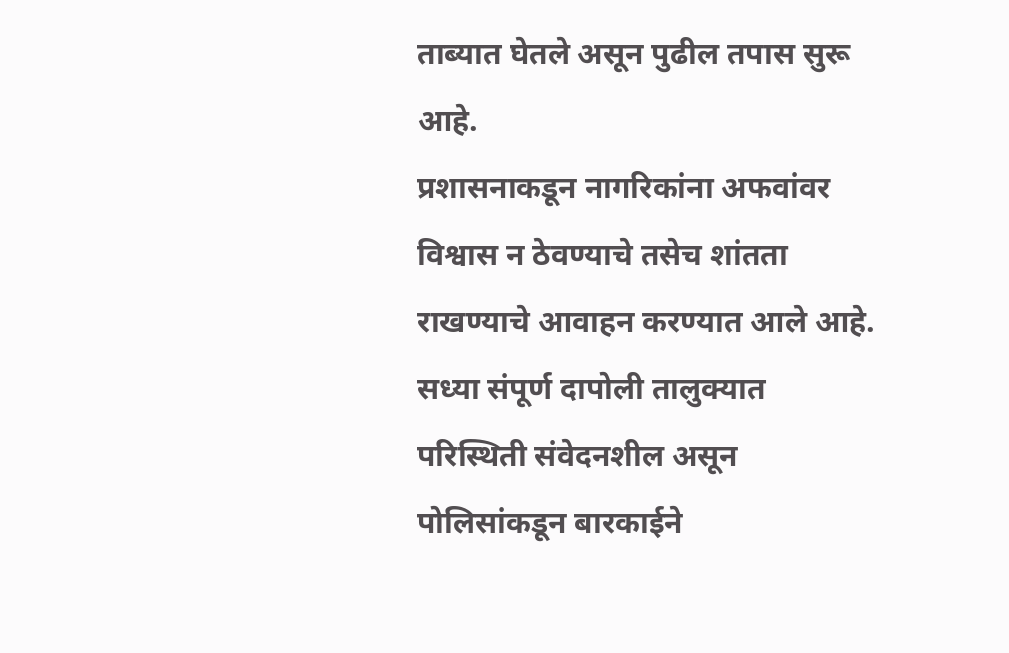ताब्यात घेतले असून पुढील तपास सुरू आहे.
प्रशासनाकडून नागरिकांना अफवांवर विश्वास न ठेवण्याचे तसेच शांतता राखण्याचे आवाहन करण्यात आले आहे. सध्या संपूर्ण दापोली तालुक्यात परिस्थिती संवेदनशील असून पोलिसांकडून बारकाईने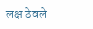लक्ष ठेवले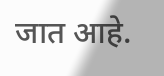जात आहे.